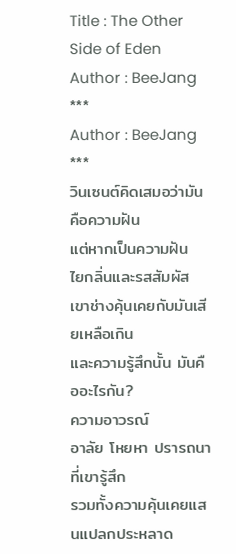Title : The Other Side of Eden
Author : BeeJang
***
Author : BeeJang
***
วินเซนต์คิดเสมอว่ามันคือความฝัน
แต่หากเป็นความฝัน
ไยกลิ่นและรสสัมผัส
เขาช่างคุ้นเคยกับมันเสียเหลือเกิน
และความรู้สึกนั้น มันคืออะไรกัน?
ความอาวรณ์
อาลัย โหยหา ปรารถนาที่เขารู้สึก
รวมทั้งความคุ้นเคยแสนแปลกประหลาด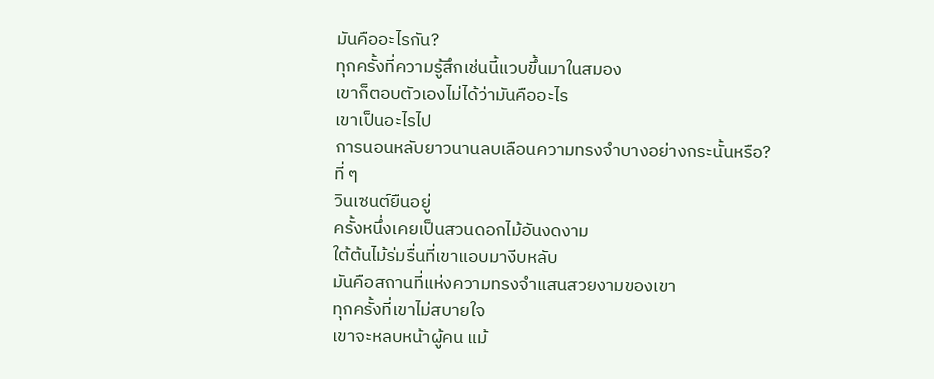มันคืออะไรกัน?
ทุกครั้งที่ความรู้สึกเช่นนี้แวบขึ้นมาในสมอง
เขาก็ตอบตัวเองไม่ได้ว่ามันคืออะไร
เขาเป็นอะไรไป
การนอนหลับยาวนานลบเลือนความทรงจำบางอย่างกระนั้นหรือ?
ที่ ๆ
วินเซนต์ยืนอยู่
ครั้งหนึ่งเคยเป็นสวนดอกไม้อันงดงาม
ใต้ต้นไม้ร่มรื่นที่เขาแอบมางีบหลับ
มันคือสถานที่แห่งความทรงจำแสนสวยงามของเขา
ทุกครั้งที่เขาไม่สบายใจ
เขาจะหลบหน้าผู้คน แม้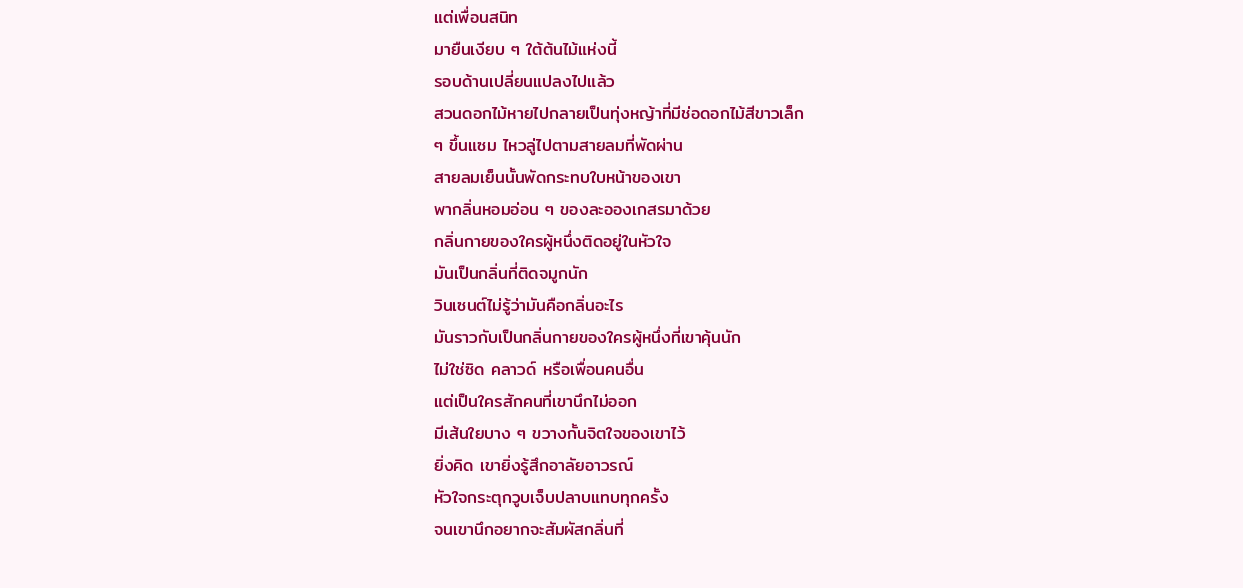แต่เพื่อนสนิท
มายืนเงียบ ๆ ใต้ต้นไม้แห่งนี้
รอบด้านเปลี่ยนแปลงไปแล้ว
สวนดอกไม้หายไปกลายเป็นทุ่งหญ้าที่มีช่อดอกไม้สีขาวเล็ก
ๆ ขึ้นแซม ไหวลู่ไปตามสายลมที่พัดผ่าน
สายลมเย็นนั้นพัดกระทบใบหน้าของเขา
พากลิ่นหอมอ่อน ๆ ของละอองเกสรมาด้วย
กลิ่นกายของใครผู้หนึ่งติดอยู่ในหัวใจ
มันเป็นกลิ่นที่ติดจมูกนัก
วินเซนต์ไม่รู้ว่ามันคือกลิ่นอะไร
มันราวกับเป็นกลิ่นกายของใครผู้หนึ่งที่เขาคุ้นนัก
ไม่ใช่ซิด คลาวด์ หรือเพื่อนคนอื่น
แต่เป็นใครสักคนที่เขานึกไม่ออก
มีเส้นใยบาง ๆ ขวางกั้นจิตใจของเขาไว้
ยิ่งคิด เขายิ่งรู้สึกอาลัยอาวรณ์
หัวใจกระตุกวูบเจ็บปลาบแทบทุกครั้ง
จนเขานึกอยากจะสัมผัสกลิ่นที่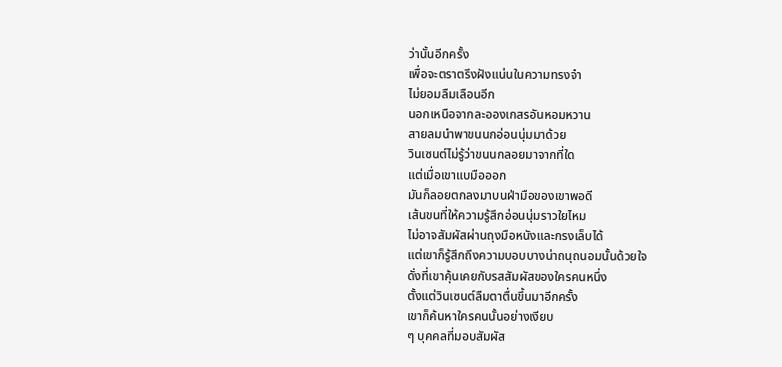ว่านั้นอีกครั้ง
เพื่อจะตราตรึงฝังแน่นในความทรงจำ
ไม่ยอมลืมเลือนอีก
นอกเหนือจากละอองเกสรอันหอมหวาน
สายลมนำพาขนนกอ่อนนุ่มมาด้วย
วินเซนต์ไม่รู้ว่าขนนกลอยมาจากที่ใด
แต่เมื่อเขาแบมือออก
มันก็ลอยตกลงมาบนฝ่ามือของเขาพอดี
เส้นขนที่ให้ความรู้สึกอ่อนนุ่มราวใยไหม
ไม่อาจสัมผัสผ่านถุงมือหนังและกรงเล็บได้
แต่เขาก็รู้สึกถึงความบอบบางน่าถนุถนอมนั้นด้วยใจ
ดั่งที่เขาคุ้นเคยกับรสสัมผัสของใครคนหนึ่ง
ตั้งแต่วินเซนต์ลืมตาตื่นขึ้นมาอีกครั้ง
เขาก็ค้นหาใครคนนั้นอย่างเงียบ
ๆ บุคคลที่มอบสัมผัส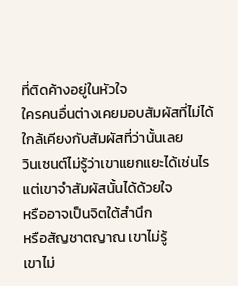ที่ติดค้างอยู่ในหัวใจ
ใครคนอื่นต่างเคยมอบสัมผัสที่ไม่ได้ใกล้เคียงกับสัมผัสที่ว่านั้นเลย
วินเซนต์ไม่รู้ว่าเขาแยกแยะได้เช่นไร
แต่เขาจำสัมผัสนั้นได้ด้วยใจ
หรืออาจเป็นจิตใต้สำนึก
หรือสัญชาตญาณ เขาไม่รู้
เขาไม่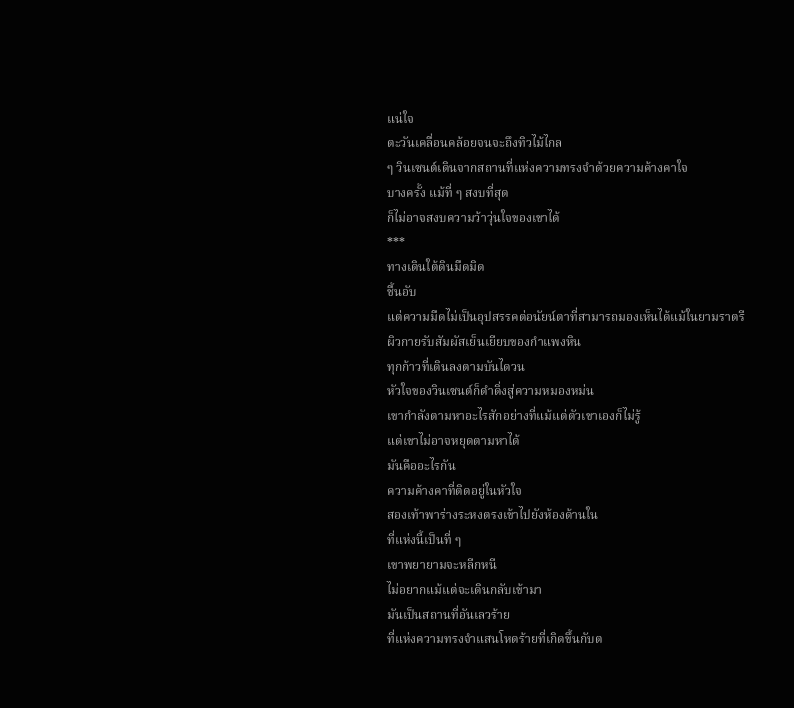แน่ใจ
ตะวันเคลื่อนคล้อยจนจะถึงทิวไม้ไกล
ๆ วินเซนต์เดินจากสถานที่แห่งความทรงจำด้วยความค้างคาใจ
บางครั้ง แม้ที่ ๆ สงบที่สุด
ก็ไม่อาจสงบความว้าวุ่นใจของเขาได้
***
ทางเดินใต้ดินมืดมิด
ชื้นอับ
แต่ความมืดไม่เป็นอุปสรรคต่อนัยน์ตาที่สามารถมองเห็นได้แม้ในยามราตรี
ผิวกายรับสัมผัสเย็นเยียบของกำแพงหิน
ทุกก้าวที่เดินลงตามบันไดวน
หัวใจของวินเซนต์ก็ดำดิ่งสู่ความหมองหม่น
เขากำลังตามหาอะไรสักอย่างที่แม้แต่ตัวเขาเองก็ไม่รู้
แต่เขาไม่อาจหยุดตามหาได้
มันคืออะไรกัน
ความค้างคาที่ติดอยู่ในหัวใจ
สองเท้าพาร่างระหงตรงเข้าไปยังห้องด้านใน
ที่แห่งนี้เป็นที่ ๆ
เขาพยายามจะหลีกหนี
ไม่อยากแม้แต่จะเดินกลับเข้ามา
มันเป็นสถานที่อันเลวร้าย
ที่แห่งความทรงจำแสนโหดร้ายที่เกิดขึ้นกับต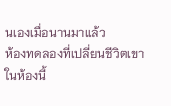นเองเมื่อนานมาแล้ว
ห้องทดลองที่เปลี่ยนชีวิตเขา
ในห้องนี้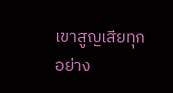เขาสูญเสียทุกอย่าง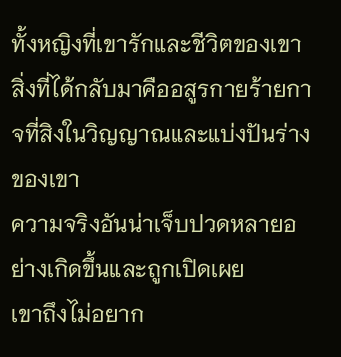ทั้งหญิงที่เขารักและชีวิตของเขา
สิ่งที่ได้กลับมาคืออสูรกายร้ายกาจที่สิงในวิญญาณและแบ่งปันร่างของเขา
ความจริงอันน่าเจ็บปวดหลายอย่างเกิดขึ้นและถูกเปิดเผย
เขาถึงไม่อยาก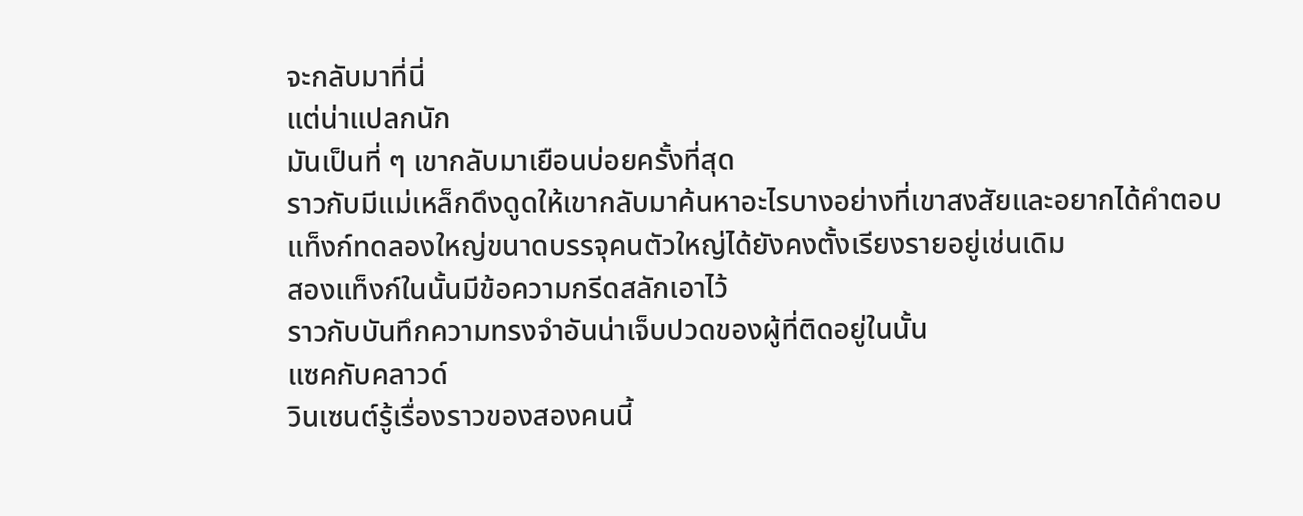จะกลับมาที่นี่
แต่น่าแปลกนัก
มันเป็นที่ ๆ เขากลับมาเยือนบ่อยครั้งที่สุด
ราวกับมีแม่เหล็กดึงดูดให้เขากลับมาค้นหาอะไรบางอย่างที่เขาสงสัยและอยากได้คำตอบ
แท็งก์ทดลองใหญ่ขนาดบรรจุคนตัวใหญ่ได้ยังคงตั้งเรียงรายอยู่เช่นเดิม
สองแท็งก์ในนั้นมีข้อความกรีดสลักเอาไว้
ราวกับบันทึกความทรงจำอันน่าเจ็บปวดของผู้ที่ติดอยู่ในนั้น
แซคกับคลาวด์
วินเซนต์รู้เรื่องราวของสองคนนี้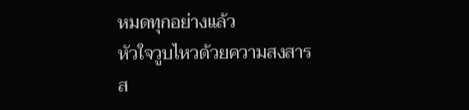หมดทุกอย่างแล้ว
หัวใจวูบไหวด้วยความสงสาร
ส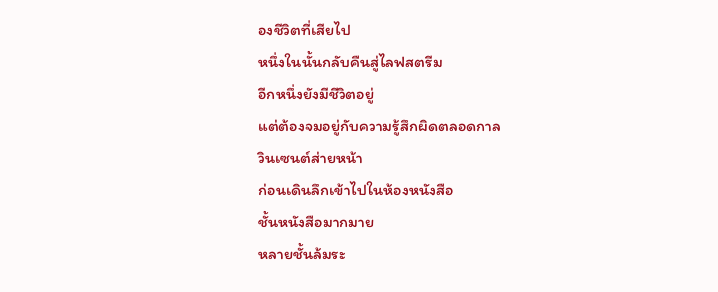องชีวิตที่เสียไป
หนึ่งในนั้นกลับคืนสู่ไลฟสตรีม
อีกหนึ่งยังมีชีวิตอยู่
แต่ต้องจมอยู่กับความรู้สึกผิดตลอดกาล
วินเซนต์ส่ายหน้า
ก่อนเดินลึกเข้าไปในห้องหนังสือ
ชั้นหนังสือมากมาย
หลายชั้นล้มระ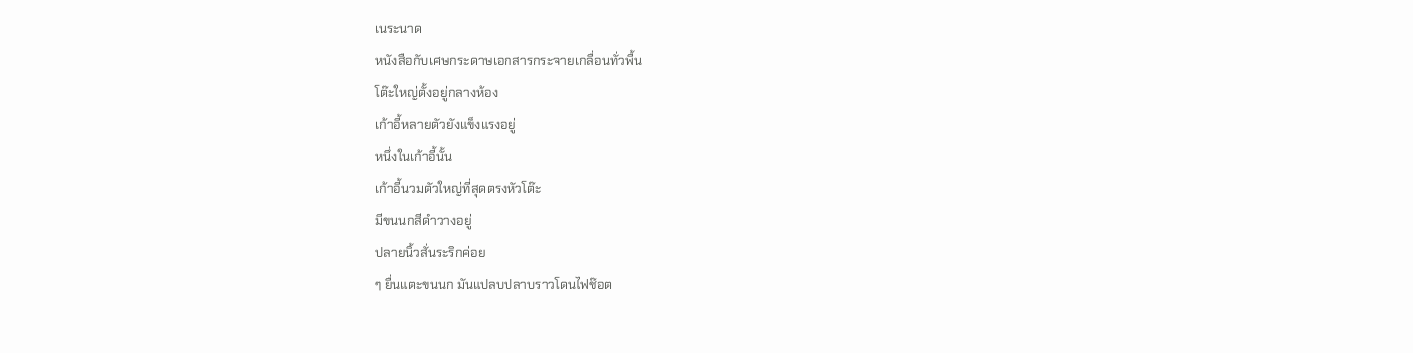เนระนาด
หนังสือกับเศษกระดาษเอกสารกระจายเกลื่อนทั่วพื้น
โต๊ะใหญ่ตั้งอยู่กลางห้อง
เก้าอี้หลายตัวยังแข็งแรงอยู่
หนึ่งในเก้าอี้นั้น
เก้าอี้นวมตัวใหญ่ที่สุดตรงหัวโต๊ะ
มีขนนกสีดำวางอยู่
ปลายนิ้วสั่นระริกค่อย
ๆ ยื่นแตะขนนก มันแปลบปลาบราวโดนไฟช๊อต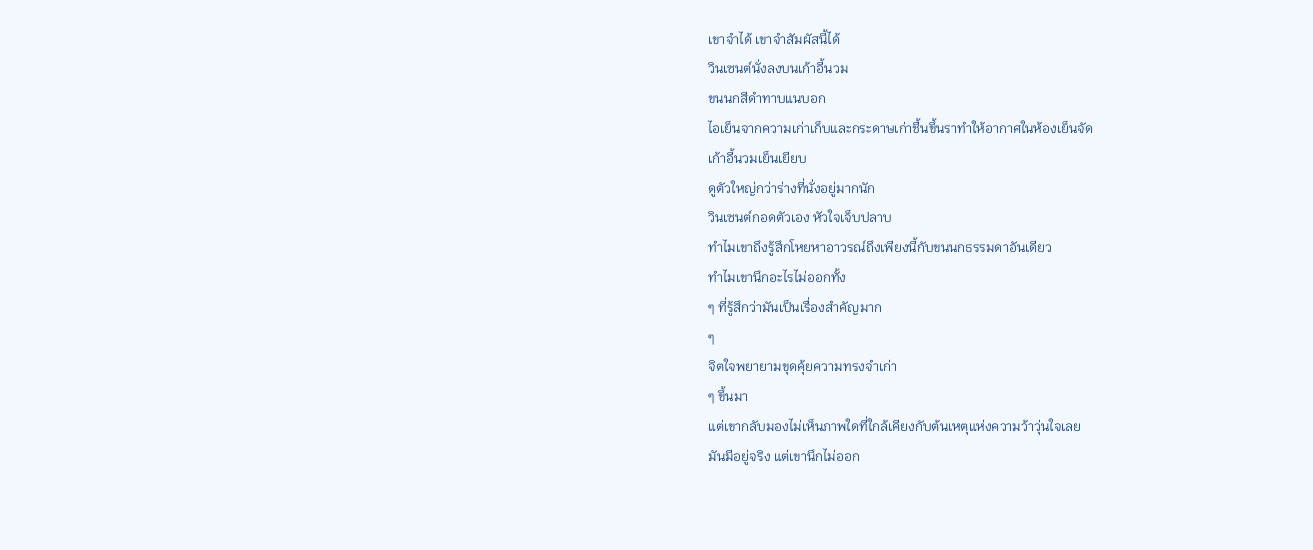เขาจำได้ เขาจำสัมผัสนี้ได้
วินเซนต์นั่งลงบนเก้าอี้นวม
ขนนกสีดำทาบแนบอก
ไอเย็นจากความเก่าเก็บและกระดาษเก่าชื้นขึ้นราทำให้อากาศในห้องเย็นจัด
เก้าอี้นวมเย็นเยียบ
ดูตัวใหญ่กว่าร่างที่นั่งอยู่มากนัก
วินเซนต์กอดตัวเอง หัวใจเจ็บปลาบ
ทำไมเขาถึงรู้สึกโหยหาอาวรณ์ถึงเพียงนี้กับขนนกธรรมดาอันเดียว
ทำไมเขานึกอะไรไม่ออกทั้ง
ๆ ที่รู้สึกว่ามันเป็นเรื่องสำคัญมาก
ๆ
จิตใจพยายามขุดคุ้ยความทรงจำเก่า
ๆ ขึ้นมา
แต่เขากลับมองไม่เห็นภาพใดที่ใกล้เคียงกับต้นเหตุแห่งความว้าวุ่นใจเลย
มันมีอยู่จริง แต่เขานึกไม่ออก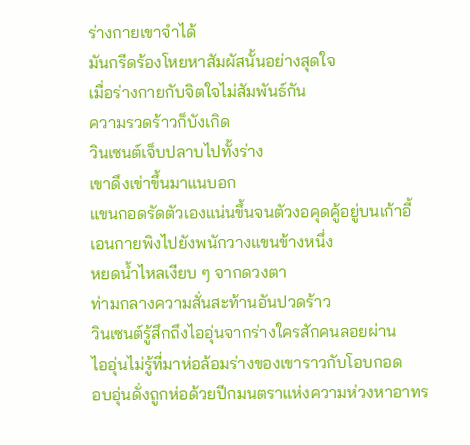ร่างกายเขาจำได้
มันกรีดร้องโหยหาสัมผัสนั้นอย่างสุดใจ
เมื่อร่างกายกับจิตใจไม่สัมพันธ์กัน
ความรวดร้าวก็บังเกิด
วินเซนต์เจ็บปลาบไปทั้งร่าง
เขาดึงเข่าขึ้นมาแนบอก
แขนกอดรัดตัวเองแน่นขึ้นจนตัวงอคุดคู้อยู่บนเก้าอี้
เอนกายพิงไปยังพนักวางแขนข้างหนึ่ง
หยดน้ำไหลเงียบ ๆ จากดวงตา
ท่ามกลางความสั่นสะท้านอันปวดร้าว
วินเซนต์รู้สึกถึงไออุ่นจากร่างใครสักคนลอยผ่าน
ไออุ่นไม่รู้ที่มาห่อล้อมร่างของเขาราวกับโอบกอด
อบอุ่นดั่งถูกห่อด้วยปีกมนตราแห่งความห่วงหาอาทร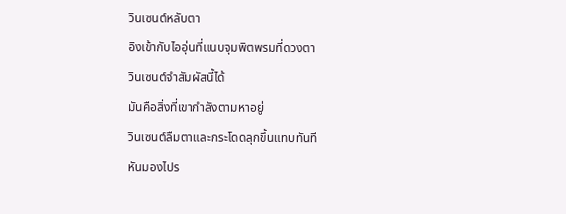วินเซนต์หลับตา
อิงเข้ากับไออุ่นที่แนบจุมพิตพรมที่ดวงตา
วินเซนต์จำสัมผัสนี้ได้
มันคือสิ่งที่เขากำลังตามหาอยู่
วินเซนต์ลืมตาและกระโดดลุกขึ้นแทบทันที
หันมองไปร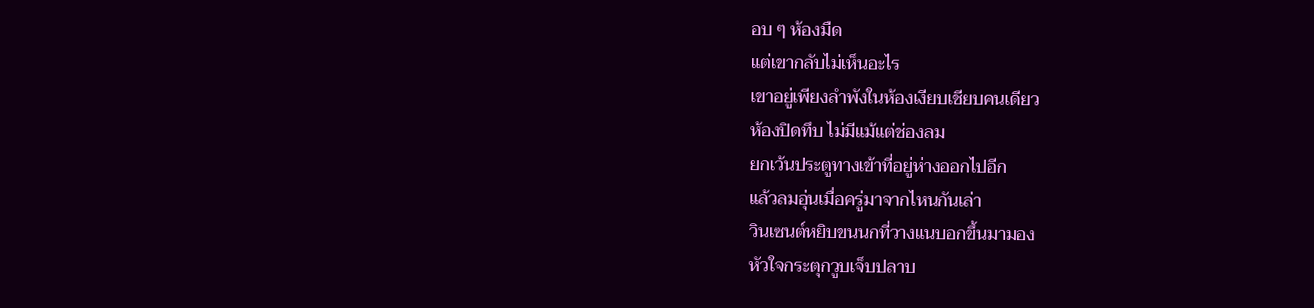อบ ๆ ห้องมืด
แต่เขากลับไม่เห็นอะไร
เขาอยู่เพียงลำพังในห้องเงียบเชียบคนเดียว
ห้องปิดทึบ ไม่มีแม้แต่ช่องลม
ยกเว้นประตูทางเข้าที่อยู่ห่างออกไปอีก
แล้วลมอุ่นเมื่อครู่มาจากไหนกันเล่า
วินเซนต์หยิบขนนกที่วางแนบอกขึ้นมามอง
หัวใจกระตุกวูบเจ็บปลาบ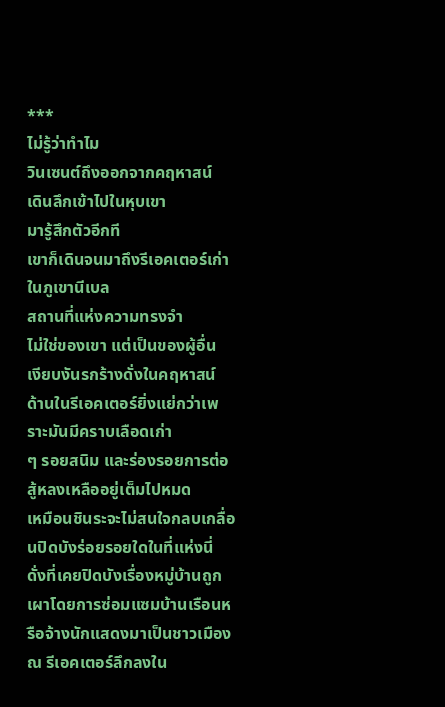***
ไม่รู้ว่าทำไม
วินเซนต์ถึงออกจากคฤหาสน์
เดินลึกเข้าไปในหุบเขา
มารู้สึกตัวอีกที
เขาก็เดินจนมาถึงรีเอคเตอร์เก่าในภูเขานีเบล
สถานที่แห่งความทรงจำ
ไม่ใช่ของเขา แต่เป็นของผู้อื่น
เงียบงันรกร้างดั่งในคฤหาสน์
ด้านในรีเอคเตอร์ยิ่งแย่กว่าเพราะมันมีคราบเลือดเก่า
ๆ รอยสนิม และร่องรอยการต่อสู้หลงเหลืออยู่เต็มไปหมด
เหมือนชินระจะไม่สนใจกลบเกลื่อนปิดบังร่อยรอยใดในที่แห่งนี่
ดั่งที่เคยปิดบังเรื่องหมู่บ้านถูกเผาโดยการซ่อมแซมบ้านเรือนหรือจ้างนักแสดงมาเป็นชาวเมือง
ณ รีเอคเตอร์ลึกลงใน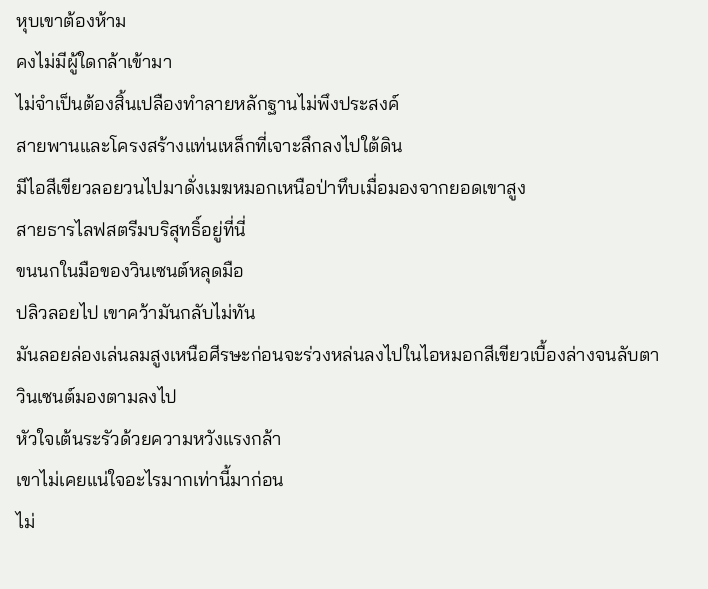หุบเขาต้องห้าม
คงไม่มีผู้ใดกล้าเข้ามา
ไม่จำเป็นต้องสิ้นเปลืองทำลายหลักฐานไม่พึงประสงค์
สายพานและโครงสร้างแท่นเหล็กที่เจาะลึกลงไปใต้ดิน
มีไอสีเขียวลอยวนไปมาดั่งเมฆหมอกเหนือป่าทึบเมื่อมองจากยอดเขาสูง
สายธารไลฟสตรีมบริสุทธิ์อยู่ที่นี่
ขนนกในมือของวินเซนต์หลุดมือ
ปลิวลอยไป เขาคว้ามันกลับไม่ทัน
มันลอยล่องเล่นลมสูงเหนือศีรษะก่อนจะร่วงหล่นลงไปในไอหมอกสีเขียวเบื้องล่างจนลับตา
วินเซนต์มองตามลงไป
หัวใจเต้นระรัวด้วยความหวังแรงกล้า
เขาไม่เคยแน่ใจอะไรมากเท่านี้มาก่อน
ไม่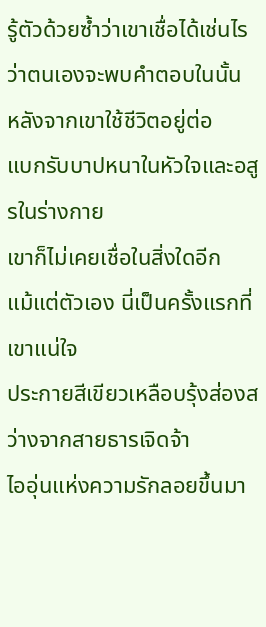รู้ตัวด้วยซ้ำว่าเขาเชื่อได้เช่นไรว่าตนเองจะพบคำตอบในนั้น
หลังจากเขาใช้ชีวิตอยู่ต่อ
แบกรับบาปหนาในหัวใจและอสูรในร่างกาย
เขาก็ไม่เคยเชื่อในสิ่งใดอีก
แม้แต่ตัวเอง นี่เป็นครั้งแรกที่เขาแน่ใจ
ประกายสีเขียวเหลือบรุ้งส่องสว่างจากสายธารเจิดจ้า
ไออุ่นแห่งความรักลอยขึ้นมา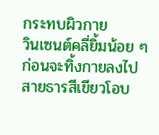กระทบผิวกาย
วินเซนต์คลี่ยิ้มน้อย ๆ
ก่อนจะทิ้งกายลงไป
สายธารสีเขียวโอบ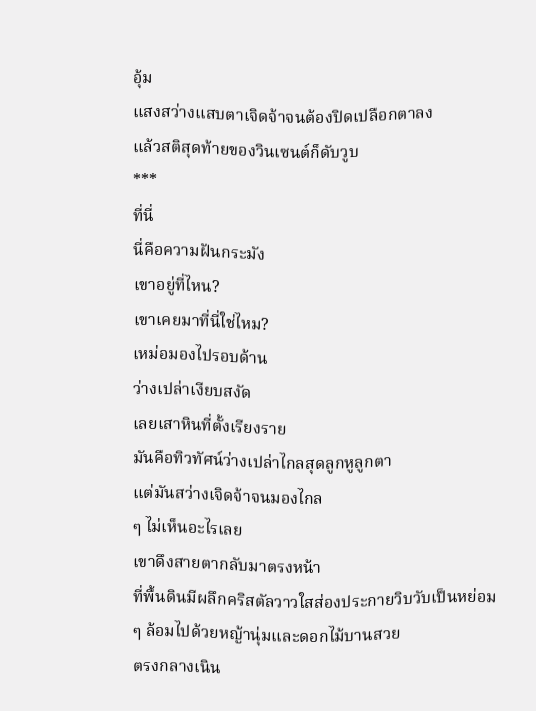อุ้ม
แสงสว่างแสบตาเจิดจ้าจนต้องปิดเปลือกตาลง
แล้วสติสุดท้ายของวินเซนต์ก็ดับวูบ
***
ที่นี่
นี่คือความฝันกระมัง
เขาอยู่ที่ไหน?
เขาเคยมาที่นี่ใช่ไหม?
เหม่อมองไปรอบด้าน
ว่างเปล่าเงียบสงัด
เลยเสาหินที่ตั้งเรียงราย
มันคือทิวทัศน์ว่างเปล่าไกลสุดลูกหูลูกตา
แต่มันสว่างเจิดจ้าจนมองไกล
ๆ ไม่เห็นอะไรเลย
เขาดึงสายตากลับมาตรงหน้า
ที่พื้นดินมีผลึกคริสตัลวาวใสส่องประกายวิบวับเป็นหย่อม
ๆ ล้อมไปด้วยหญ้านุ่มและดอกไม้บานสวย
ตรงกลางเนิน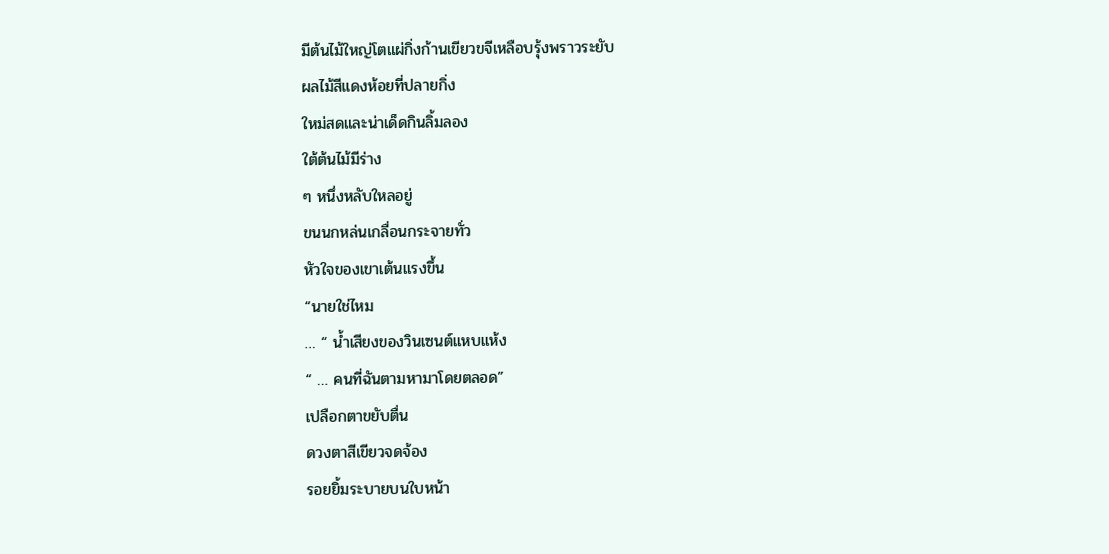มีต้นไม้ใหญ่โตแผ่กิ่งก้านเขียวขจีเหลือบรุ้งพราวระยับ
ผลไม้สีแดงห้อยที่ปลายกิ่ง
ใหม่สดและน่าเด็ดกินลิ้มลอง
ใต้ต้นไม้มีร่าง
ๆ หนึ่งหลับใหลอยู่
ขนนกหล่นเกลื่อนกระจายทั่ว
หัวใจของเขาเต้นแรงขึ้น
“นายใช่ไหม
… “ น้ำเสียงของวินเซนต์แหบแห้ง
“ … คนที่ฉันตามหามาโดยตลอด”
เปลือกตาขยับตื่น
ดวงตาสีเขียวจดจ้อง
รอยยิ้มระบายบนใบหน้า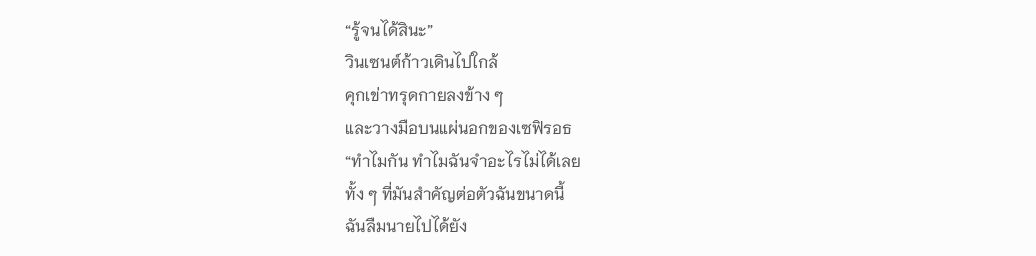“รู้จนได้สินะ”
วินเซนต์ก้าวเดินไปใกล้
คุกเข่าทรุดกายลงข้าง ๆ
และวางมือบนแผ่นอกของเซฟิรอธ
“ทำไมกัน ทำไมฉันจำอะไรไม่ได้เลย
ทั้ง ๆ ที่มันสำคัญต่อตัวฉันขนาดนี้
ฉันลืมนายไปได้ยัง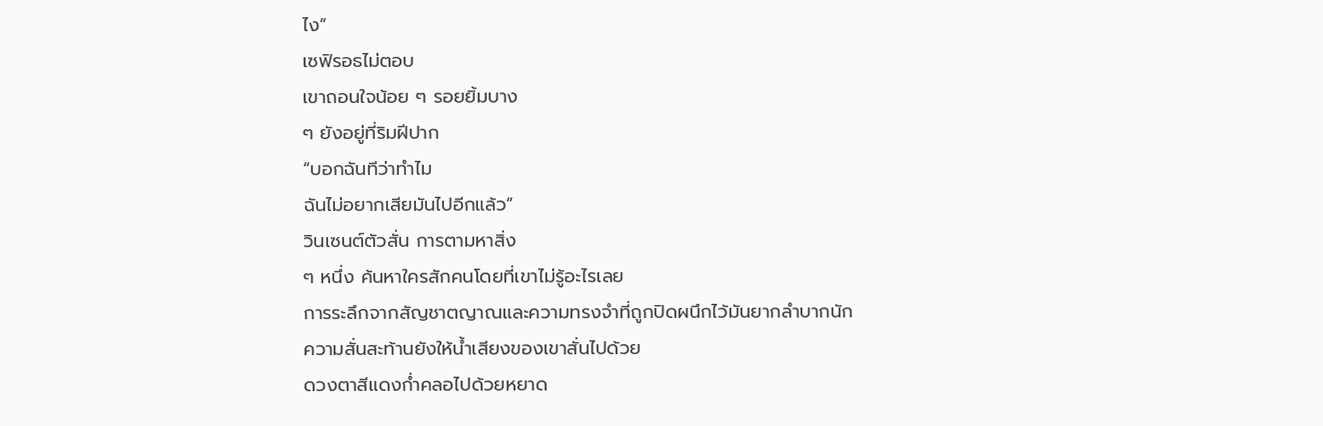ไง”
เซฟิรอธไม่ตอบ
เขาถอนใจน้อย ๆ รอยยิ้มบาง
ๆ ยังอยู่ที่ริมฝีปาก
“บอกฉันทีว่าทำไม
ฉันไม่อยากเสียมันไปอีกแล้ว”
วินเซนต์ตัวสั่น การตามหาสิ่ง
ๆ หนึ่ง ค้นหาใครสักคนโดยที่เขาไม่รู้อะไรเลย
การระลึกจากสัญชาตญาณและความทรงจำที่ถูกปิดผนึกไว้มันยากลำบากนัก
ความสั่นสะท้านยังให้น้ำเสียงของเขาสั่นไปด้วย
ดวงตาสีแดงก่ำคลอไปด้วยหยาด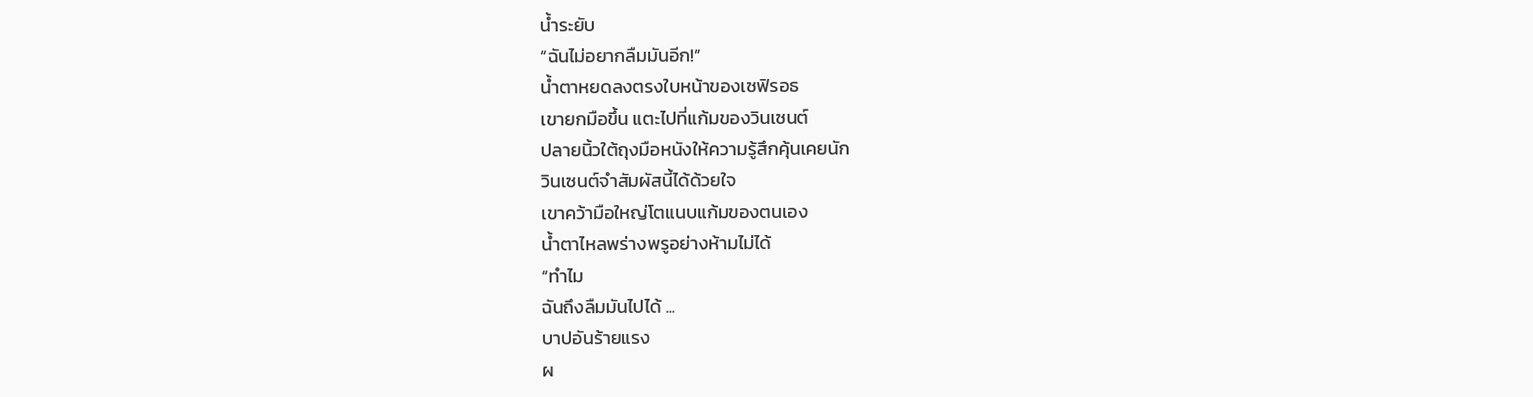น้ำระยับ
“ฉันไม่อยากลืมมันอีก!”
น้ำตาหยดลงตรงใบหน้าของเซฟิรอธ
เขายกมือขึ้น แตะไปที่แก้มของวินเซนต์
ปลายนิ้วใต้ถุงมือหนังให้ความรู้สึกคุ้นเคยนัก
วินเซนต์จำสัมผัสนี้ได้ด้วยใจ
เขาคว้ามือใหญ่โตแนบแก้มของตนเอง
น้ำตาไหลพร่างพรูอย่างห้ามไม่ได้
“ทำไม
ฉันถึงลืมมันไปได้ ...
บาปอันร้ายแรง
ผ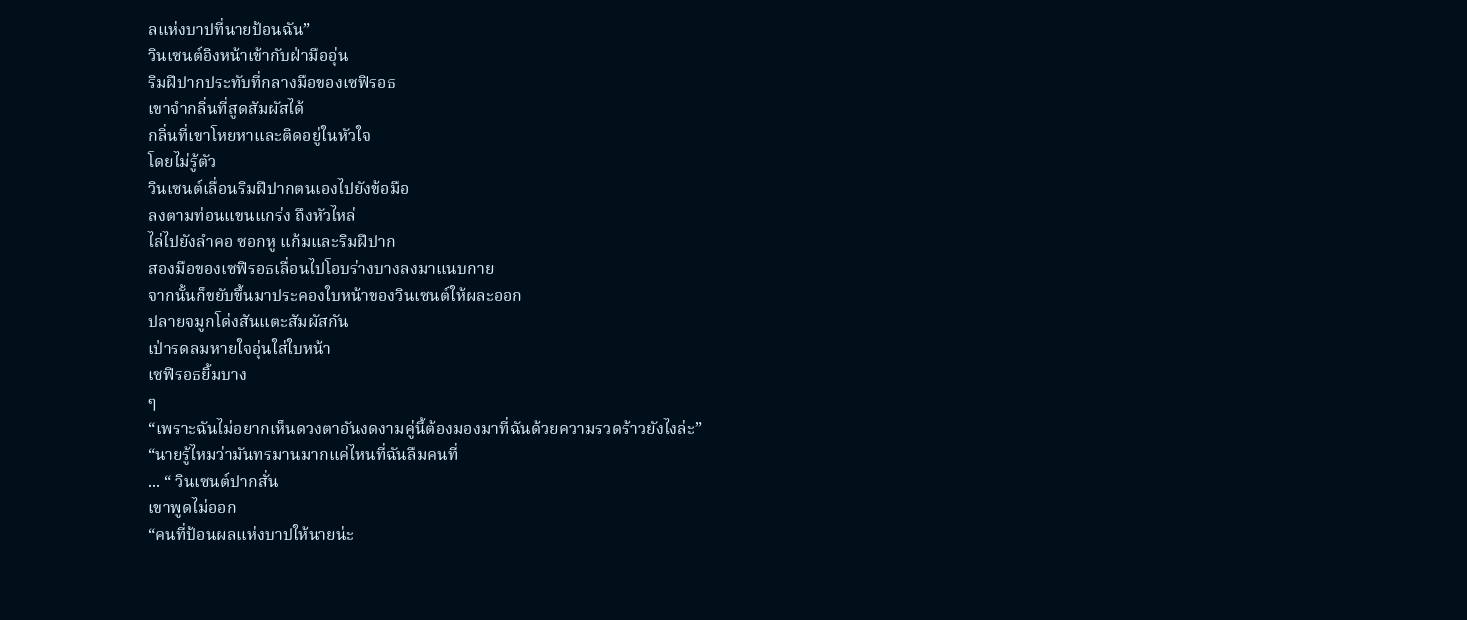ลแห่งบาปที่นายป้อนฉัน”
วินเซนต์อิงหน้าเข้ากับฝ่ามืออุ่น
ริมฝีปากประทับที่กลางมือของเซฟิรอธ
เขาจำกลิ่นที่สูดสัมผัสได้
กลิ่นที่เขาโหยหาและติดอยู่ในหัวใจ
โดยไม่รู้ตัว
วินเซนต์เลื่อนริมฝีปากตนเองไปยังข้อมือ
ลงตามท่อนแขนแกร่ง ถึงหัวไหล่
ไล่ไปยังลำคอ ซอกหู แก้มและริมฝีปาก
สองมือของเซฟิรอธเลื่อนไปโอบร่างบางลงมาแนบกาย
จากนั้นก็ขยับขึ้นมาประคองใบหน้าของวินเซนต์ให้ผละออก
ปลายจมูกโด่งสันแตะสัมผัสกัน
เป่ารดลมหายใจอุ่นใส่ใบหน้า
เซฟิรอธยิ้มบาง
ๆ
“เพราะฉันไม่อยากเห็นดวงตาอันงดงามคู่นี้ต้องมองมาที่ฉันด้วยความรวดร้าวยังไงล่ะ”
“นายรู้ไหมว่ามันทรมานมากแค่ไหนที่ฉันลืมคนที่
... “ วินเซนต์ปากสั่น
เขาพูดไม่ออก
“คนที่ป้อนผลแห่งบาปให้นายน่ะ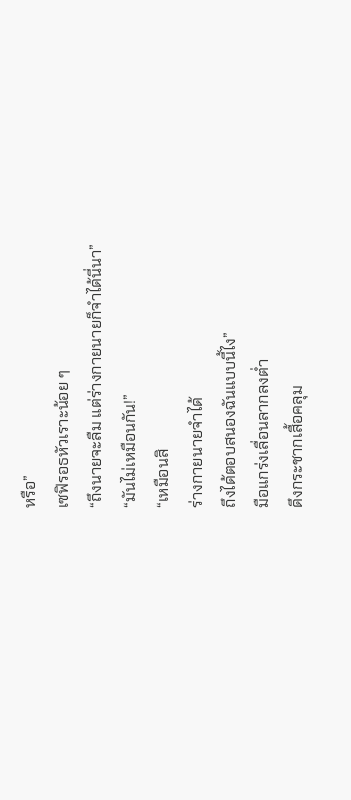หรือ”
เซฟิรอธหัวเราะน้อย ๆ
“ถึงนายจะลืม แต่ร่างกายนายก็จำได้นี่นา”
“มันไม่เหมือนกัน!”
“เหมือนสิ
ร่างกายนายจำได้
ถึงได้ตอบสนองฉันแบบนี้ไง”
มือแกร่งเลื่อนลากลงต่ำ
ดึงกระชากเสื้อคลุม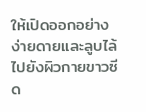ให้เปิดออกอย่างง่ายดายและลูบไล้ไปยังผิวกายขาวซีด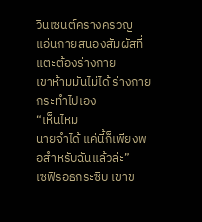วินเซนต์ครางครวญ
แอ่นกายสนองสัมผัสที่แตะต้องร่างกาย
เขาห้ามมันไม่ได้ ร่างกายกระทำไปเอง
“เห็นไหม
นายจำได้ แค่นี้ก็เพียงพอสำหรับฉันแล้วล่ะ”
เซฟิรอธกระซิบ เขาข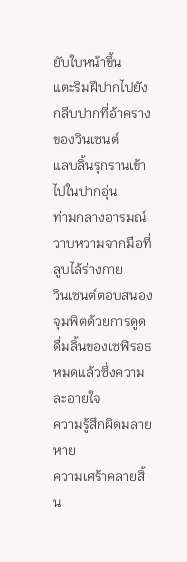ยับใบหน้าขึ้น
แตะริมฝีปากไปยังกลีบปากที่อ้าครางของวินเซนต์
แลบลิ้นรุกรานเข้าไปในปากอุ่น
ท่ามกลางอารมณ์วาบหวามจากมือที่ลูบไล้ร่างกาย
วินเซนต์ตอบสนองจุมพิตด้วยการดูดดื่มลิ้นของเซฟิรอธ
หมดแล้วซึ่งความละอายใจ
ความรู้สึกผิดมลายหาย
ความเศร้าคลายสิ้น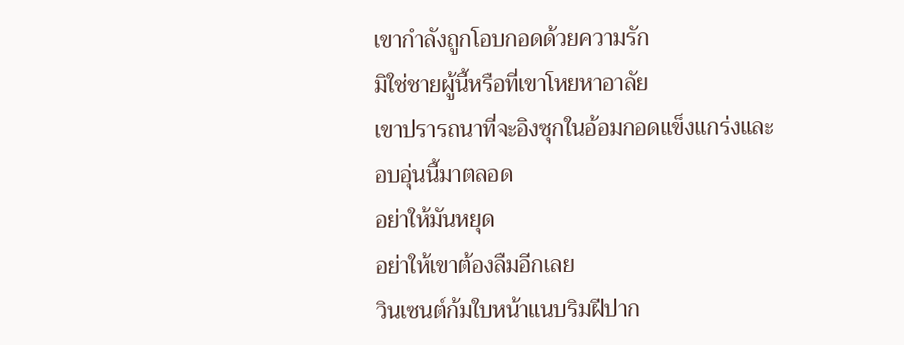เขากำลังถูกโอบกอดด้วยความรัก
มิใช่ชายผู้นี้หรือที่เขาโหยหาอาลัย
เขาปรารถนาที่จะอิงซุกในอ้อมกอดแข็งแกร่งและอบอุ่นนี้มาตลอด
อย่าให้มันหยุด
อย่าให้เขาต้องลืมอีกเลย
วินเซนต์ก้มใบหน้าแนบริมฝีปาก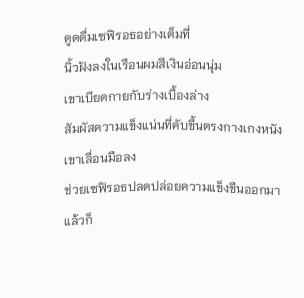ดูดดื่มเซฟิรอธอย่างเต็มที่
นิ้วฝังลงในเรือนผมสีเงินอ่อนนุ่ม
เขาเบียดกายกับร่างเบื้องล่าง
สัมผัสความแข็งแน่นที่คับขึ้นตรงกางเกงหนัง
เขาเลื่อนมือลง
ช่วยเซฟิรอธปลดปล่อยความแข็งขืนออกมา
แล้วก็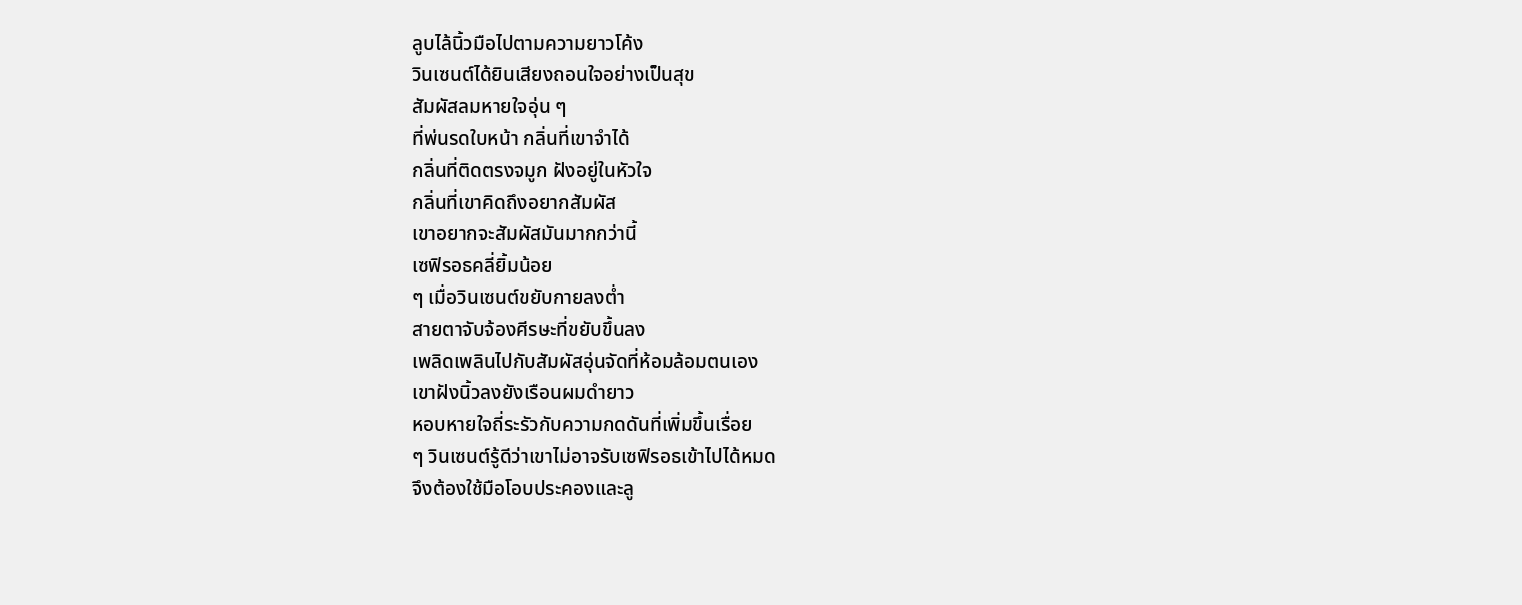ลูบไล้นิ้วมือไปตามความยาวโค้ง
วินเซนต์ได้ยินเสียงถอนใจอย่างเป็นสุข
สัมผัสลมหายใจอุ่น ๆ
ที่พ่นรดใบหน้า กลิ่นที่เขาจำได้
กลิ่นที่ติดตรงจมูก ฝังอยู่ในหัวใจ
กลิ่นที่เขาคิดถึงอยากสัมผัส
เขาอยากจะสัมผัสมันมากกว่านี้
เซฟิรอธคลี่ยิ้มน้อย
ๆ เมื่อวินเซนต์ขยับกายลงต่ำ
สายตาจับจ้องศีรษะที่ขยับขึ้นลง
เพลิดเพลินไปกับสัมผัสอุ่นจัดที่ห้อมล้อมตนเอง
เขาฝังนิ้วลงยังเรือนผมดำยาว
หอบหายใจถี่ระรัวกับความกดดันที่เพิ่มขึ้นเรื่อย
ๆ วินเซนต์รู้ดีว่าเขาไม่อาจรับเซฟิรอธเข้าไปได้หมด
จึงต้องใช้มือโอบประคองและลู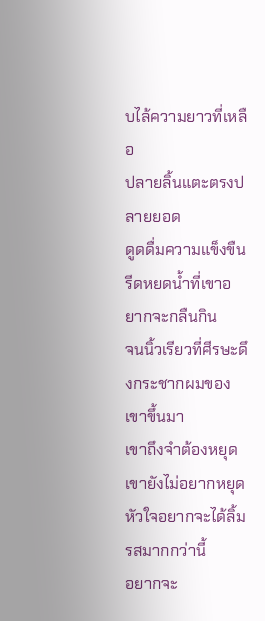บไล้ความยาวที่เหลือ
ปลายลิ้นแตะตรงปลายยอด
ดูดดื่มความแข็งขืน
รีดหยดน้ำที่เขาอยากจะกลืนกิน
จนนิ้วเรียวที่ศีรษะดึงกระชากผมของเขาขึ้นมา
เขาถึงจำต้องหยุด เขายังไม่อยากหยุด
หัวใจอยากจะได้ลิ้มรสมากกว่านี้
อยากจะ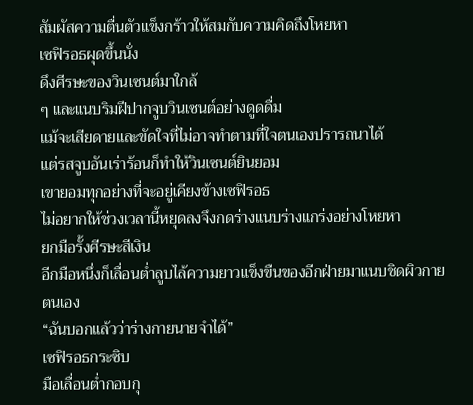สัมผัสความตื่นตัวแข็งกร้าวให้สมกับความคิดถึงโหยหา
เซฟิรอธผุดขึ้นนั่ง
ดึงศีรษะของวินเซนต์มาใกล้
ๆ และแนบริมฝีปากจูบวินเซนต์อย่างดูดดื่ม
แม้จะเสียดายและขัดใจที่ไม่อาจทำตามที่ใจตนเองปรารถนาได้
แต่รสจูบอันเร่าร้อนก็ทำให้วินเซนต์ยินยอม
เขายอมทุกอย่างที่จะอยู่เคียงข้างเซฟิรอธ
ไม่อยากให้ช่วงเวลานี้หยุดลงจึงกดร่างแนบร่างแกร่งอย่างโหยหา
ยกมือรั้งศีรษะสีเงิน
อีกมือหนึ่งก็เลื่อนต่ำลูบไล้ความยาวแข็งขืนของอีกฝ่ายมาแนบชิดผิวกายตนเอง
“ฉันบอกแล้วว่าร่างกายนายจำได้”
เซฟิรอธกระซิบ
มือเลื่อนต่ำกอบกุ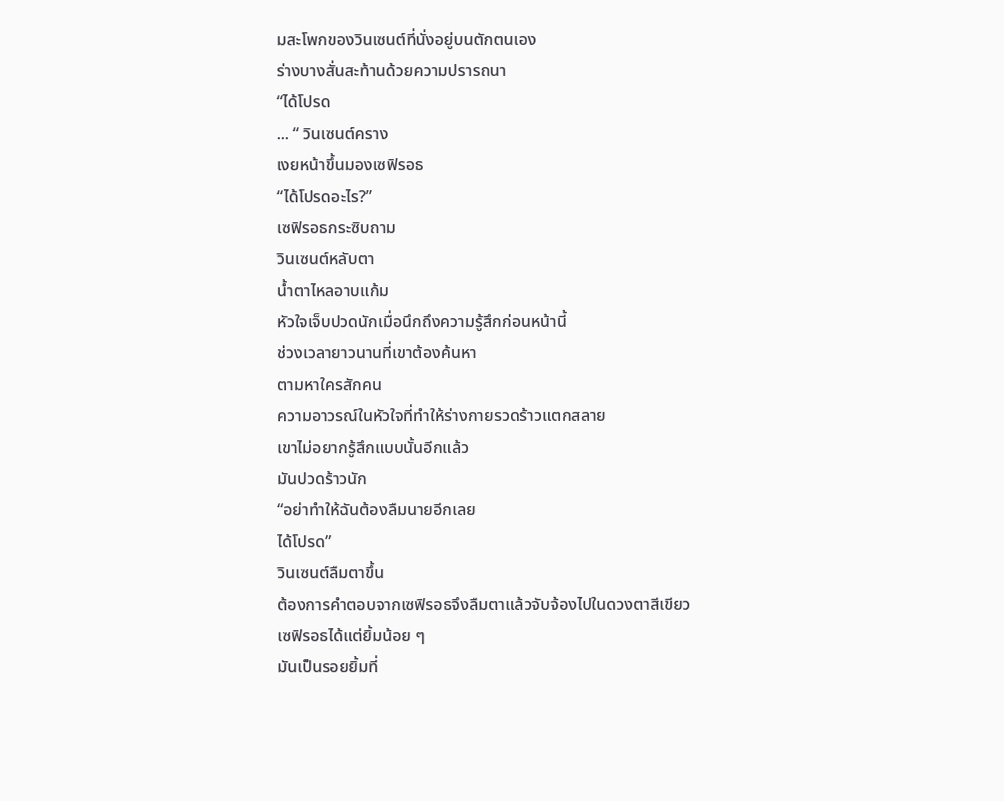มสะโพกของวินเซนต์ที่นั่งอยู่บนตักตนเอง
ร่างบางสั่นสะท้านด้วยความปรารถนา
“ได้โปรด
... “ วินเซนต์คราง
เงยหน้าขึ้นมองเซฟิรอธ
“ได้โปรดอะไร?”
เซฟิรอธกระซิบถาม
วินเซนต์หลับตา
น้ำตาไหลอาบแก้ม
หัวใจเจ็บปวดนักเมื่อนึกถึงความรู้สึกก่อนหน้านี้
ช่วงเวลายาวนานที่เขาต้องค้นหา
ตามหาใครสักคน
ความอาวรณ์ในหัวใจที่ทำให้ร่างกายรวดร้าวแตกสลาย
เขาไม่อยากรู้สึกแบบนั้นอีกแล้ว
มันปวดร้าวนัก
“อย่าทำให้ฉันต้องลืมนายอีกเลย
ได้โปรด”
วินเซนต์ลืมตาขึ้น
ต้องการคำตอบจากเซฟิรอธจึงลืมตาแล้วจับจ้องไปในดวงตาสีเขียว
เซฟิรอธได้แต่ยิ้มน้อย ๆ
มันเป็นรอยยิ้มที่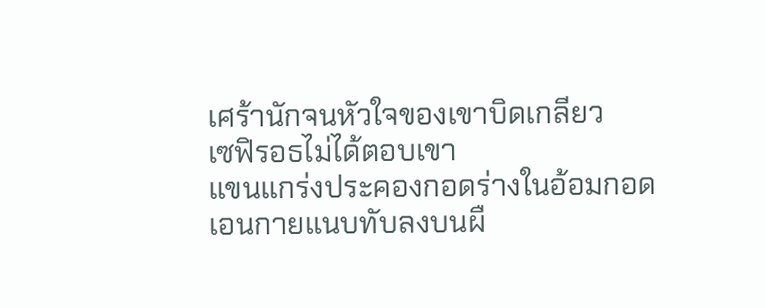เศร้านักจนหัวใจของเขาบิดเกลียว
เซฟิรอธไม่ได้ตอบเขา
แขนแกร่งประคองกอดร่างในอ้อมกอด
เอนกายแนบทับลงบนผื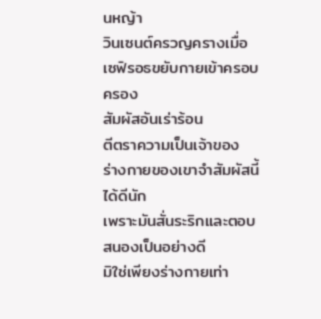นหญ้า
วินเซนต์ครวญครางเมื่อเซฟิรอธขยับกายเข้าครอบครอง
สัมผัสอันเร่าร้อน
ตีตราความเป็นเจ้าของ
ร่างกายของเขาจำสัมผัสนี้ได้ดีนัก
เพราะมันสั่นระริกและตอบสนองเป็นอย่างดี
มิใช่เพียงร่างกายเท่า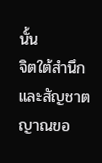นั้น
จิตใต้สำนึกและสัญชาตญาณขอ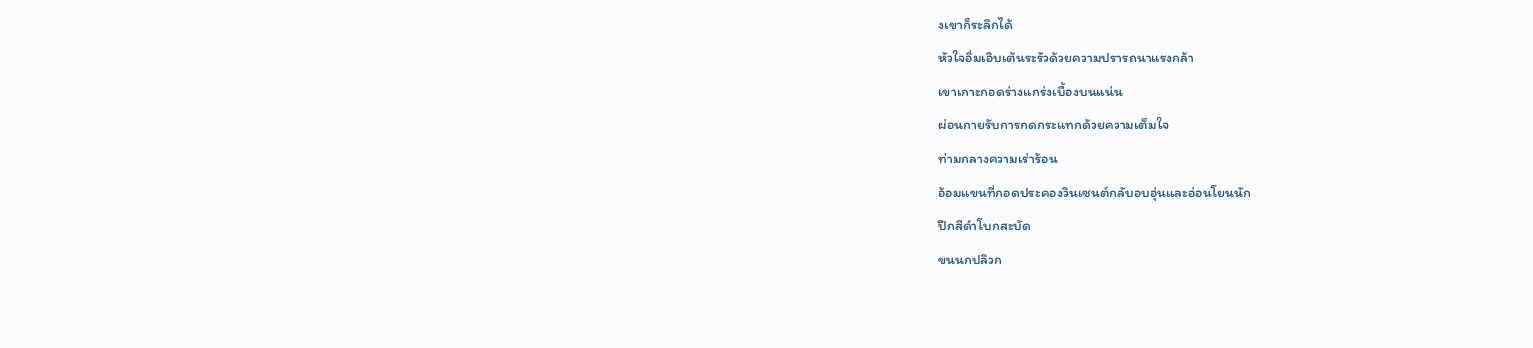งเขาก็ระลึกได้
หัวใจอิ่มเอิบเต้นระรัวด้วยความปรารถนาแรงกล้า
เขาเกาะกอดร่างแกร่งเบื้องบนแน่น
ผ่อนกายรับการกดกระแทกด้วยความเต็มใจ
ท่ามกลางความเร่าร้อน
อ้อมแขนที่กอดประคองวินเซนต์กลับอบอุ่นและอ่อนโยนนัก
ปีกสีดำโบกสะบัด
ขนนกปลิวก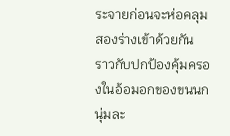ระจายก่อนจะห่อคลุมสองร่างเข้าด้วยกัน
ราวกับปกป้องคุ้มครองในอ้อมอกของขนนกนุ่มละ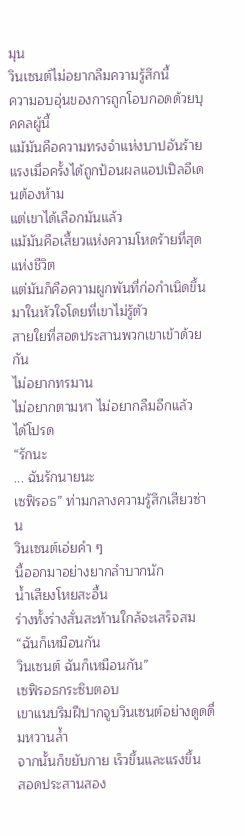มุน
วินเซนต์ไม่อยากลืมความรู้สึกนี้
ความอบอุ่นของการถูกโอบกอดด้วยบุคคลผู้นี้
แม้มันคือความทรงจำแห่งบาปอันร้ายแรงเมื่อครั้งได้ถูกป้อนผลแอปเปิลอีเดนต้องห้าม
แต่เขาได้เลือกมันแล้ว
แม้มันคือเสี้ยวแห่งความโหดร้ายที่สุดแห่งชีวิต
แต่มันก็คือความผูกพันที่ก่อกำเนิดขึ้นมาในหัวใจโดยที่เขาไม่รู้ตัว
สายใยที่สอดประสานพวกเขาเข้าด้วยกัน
ไม่อยากทรมาน
ไม่อยากตามหา ไม่อยากลืมอีกแล้ว
ได้โปรด
“รักนะ
... ฉันรักนายนะ
เซฟิรอธ” ท่ามกลางความรู้สึกเสียวซ่าน
วินเซนต์เอ่ยคำ ๆ
นี้ออกมาอย่างยากลำบากนัก
น้ำเสียงโหยสะอื้น
ร่างทั้งร่างสั่นสะท้านใกล้จะเสร็จสม
“ฉันก็เหมือนกัน
วินเซนต์ ฉันก็เหมือนกัน”
เซฟิรอธกระซิบตอบ
เขาแนบริมฝีปากจูบวินเซนต์อย่างดูดดื่มหวานล้ำ
จากนั้นก็ขยับกาย เร็วขึ้นและแรงขึ้น
สอดประสานสอง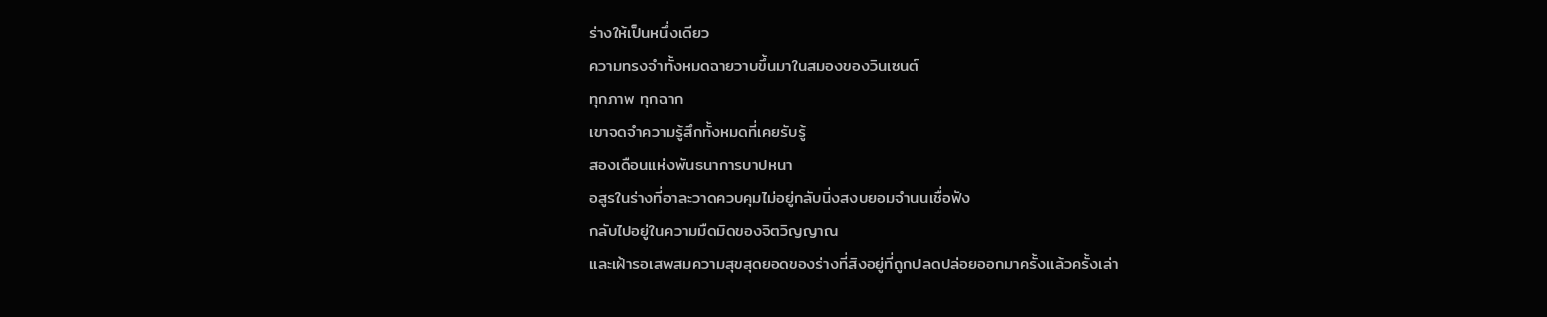ร่างให้เป็นหนึ่งเดียว
ความทรงจำทั้งหมดฉายวาบขึ้นมาในสมองของวินเซนต์
ทุกภาพ ทุกฉาก
เขาจดจำความรู้สึกทั้งหมดที่เคยรับรู้
สองเดือนแห่งพันธนาการบาปหนา
อสูรในร่างที่อาละวาดควบคุมไม่อยู่กลับนิ่งสงบยอมจำนนเชื่อฟัง
กลับไปอยู่ในความมืดมิดของจิตวิญญาณ
และเฝ้ารอเสพสมความสุขสุดยอดของร่างที่สิงอยู่ที่ถูกปลดปล่อยออกมาครั้งแล้วครั้งเล่า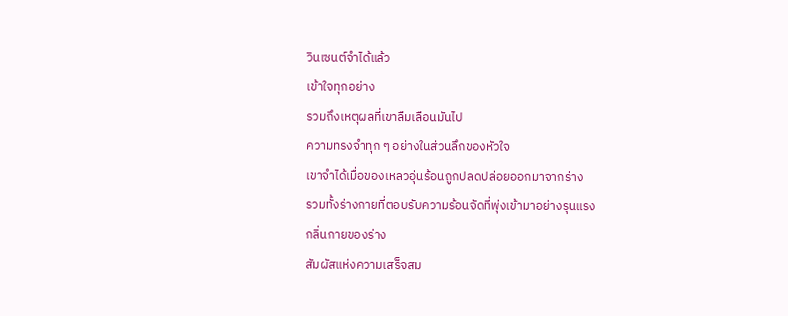วินเซนต์จำได้แล้ว
เข้าใจทุกอย่าง
รวมถึงเหตุผลที่เขาลืมเลือนมันไป
ความทรงจำทุก ๆ อย่างในส่วนลึกของหัวใจ
เขาจำได้เมื่อของเหลวอุ่นร้อนถูกปลดปล่อยออกมาจากร่าง
รวมทั้งร่างกายที่ตอบรับความร้อนจัดที่พุ่งเข้ามาอย่างรุนแรง
กลิ่นกายของร่าง
สัมผัสแห่งความเสร็จสม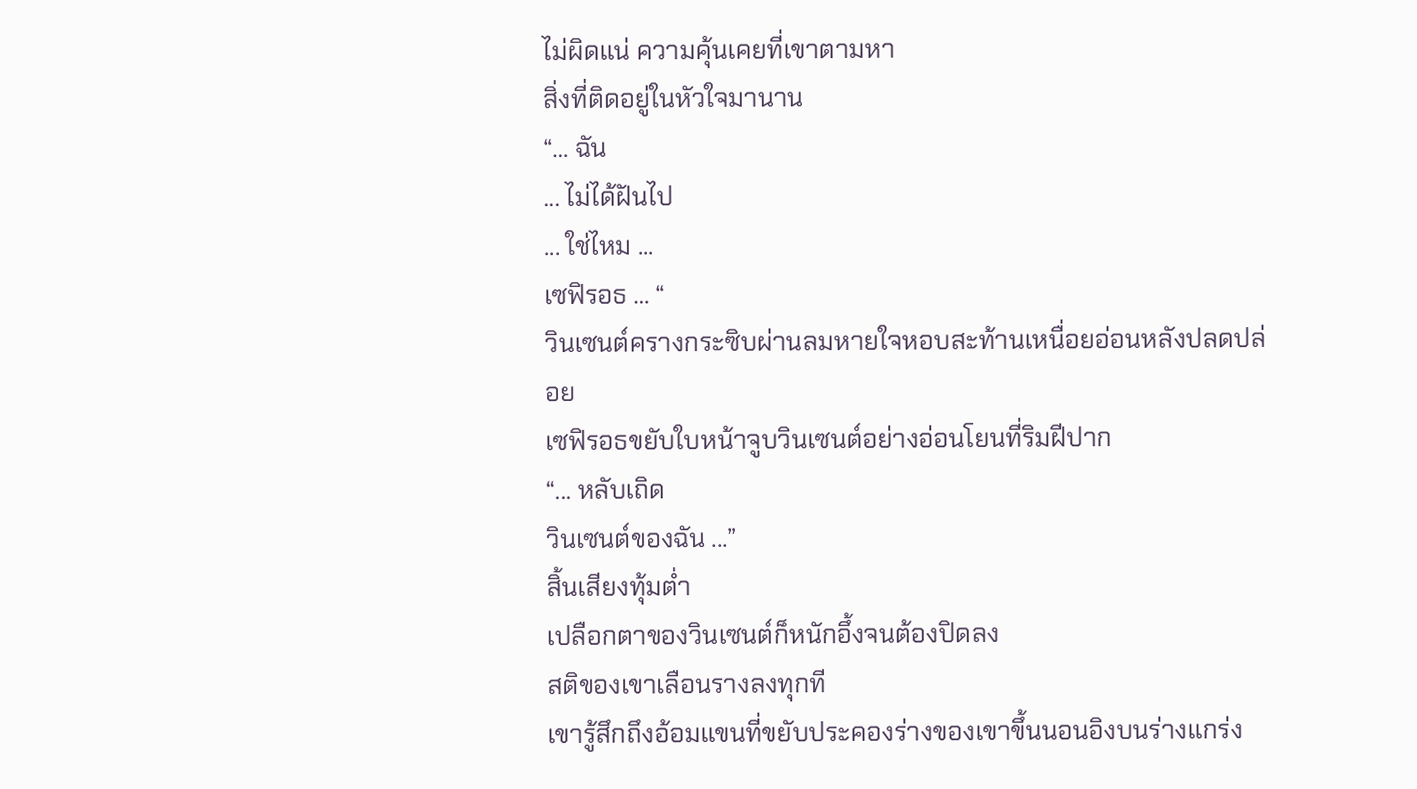ไม่ผิดแน่ ความคุ้นเคยที่เขาตามหา
สิ่งที่ติดอยู่ในหัวใจมานาน
“… ฉัน
... ไม่ได้ฝันไป
... ใช่ไหม ...
เซฟิรอธ … “
วินเซนต์ครางกระซิบผ่านลมหายใจหอบสะท้านเหนื่อยอ่อนหลังปลดปล่อย
เซฟิรอธขยับใบหน้าจูบวินเซนต์อย่างอ่อนโยนที่ริมฝีปาก
“... หลับเถิด
วินเซนต์ของฉัน ...”
สิ้นเสียงทุ้มต่ำ
เปลือกตาของวินเซนต์ก็หนักอึ้งจนต้องปิดลง
สติของเขาเลือนรางลงทุกที
เขารู้สึกถึงอ้อมแขนที่ขยับประคองร่างของเขาขึ้นนอนอิงบนร่างแกร่ง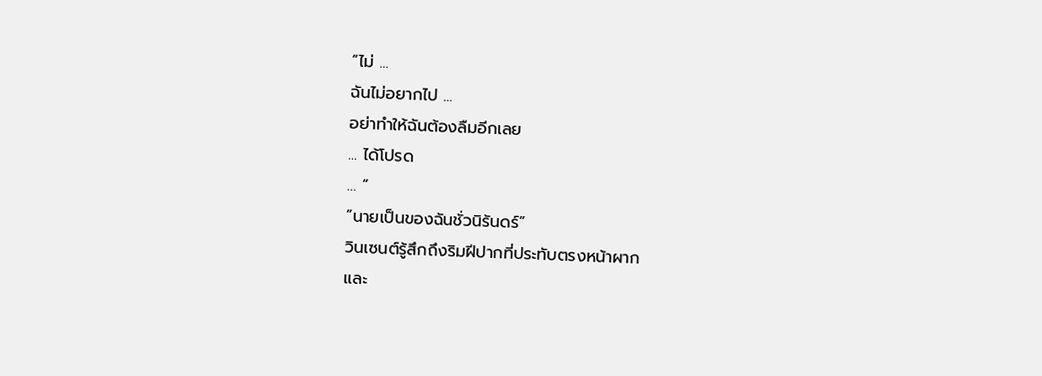“ไม่ ...
ฉันไม่อยากไป ...
อย่าทำให้ฉันต้องลืมอีกเลย
... ได้โปรด
… “
“นายเป็นของฉันชั่วนิรันดร์”
วินเซนต์รู้สึกถึงริมฝีปากที่ประทับตรงหน้าผาก
และ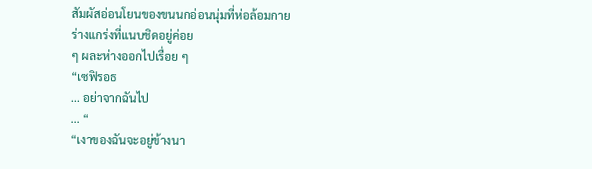สัมผัสอ่อนโยนของขนนกอ่อนนุ่มที่ห่อล้อมกาย
ร่างแกร่งที่แนบชิดอยู่ค่อย
ๆ ผละห่างออกไปเรื่อย ๆ
“เซฟิรอธ
... อย่าจากฉันไป
... “
“เงาของฉันจะอยู่ข้างนา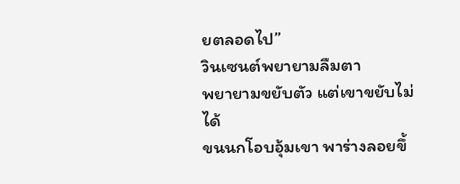ยตลอดไป”
วินเซนต์พยายามลืมตา
พยายามขยับตัว แต่เขาขยับไม่ได้
ขนนกโอบอุ้มเขา พาร่างลอยขึ้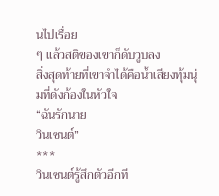นไปเรื่อย
ๆ แล้วสติของเขาก็ดับวูบลง
สิ่งสุดท้ายที่เขาจำได้คือน้ำเสียงทุ้มนุ่มที่ดังก้องในหัวใจ
“ฉันรักนาย
วินเซนต์”
***
วินเซนต์รู้สึกตัวอีกที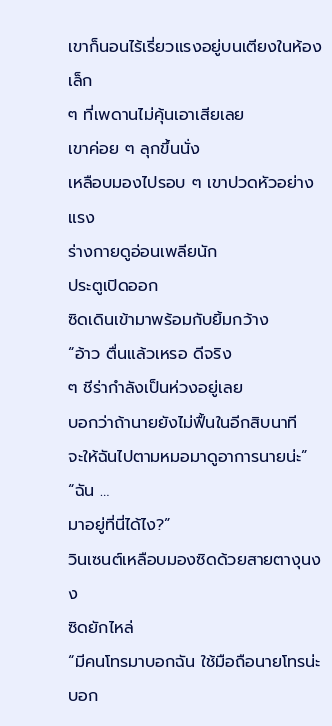เขาก็นอนไร้เรี่ยวแรงอยู่บนเตียงในห้องเล็ก
ๆ ที่เพดานไม่คุ้นเอาเสียเลย
เขาค่อย ๆ ลุกขึ้นนั่ง
เหลือบมองไปรอบ ๆ เขาปวดหัวอย่างแรง
ร่างกายดูอ่อนเพลียนัก
ประตูเปิดออก
ซิดเดินเข้ามาพร้อมกับยิ้มกว้าง
“อ้าว ตื่นแล้วเหรอ ดีจริง
ๆ ชีร่ากำลังเป็นห่วงอยู่เลย
บอกว่าถ้านายยังไม่ฟื้นในอีกสิบนาที
จะให้ฉันไปตามหมอมาดูอาการนายน่ะ”
“ฉัน …
มาอยู่ที่นี่ได้ไง?”
วินเซนต์เหลือบมองซิดด้วยสายตางุนงง
ซิดยักไหล่
“มีคนโทรมาบอกฉัน ใช้มือถือนายโทรน่ะ
บอก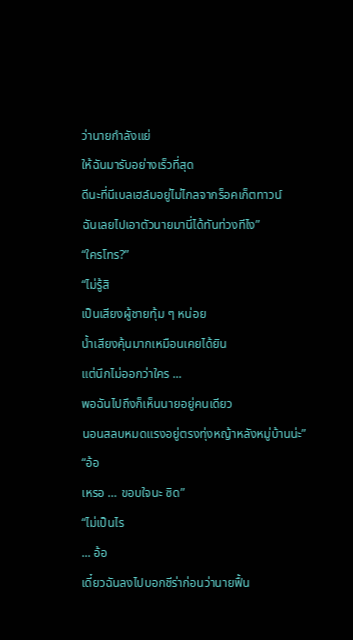ว่านายกำลังแย่
ให้ฉันมารับอย่างเร็วที่สุด
ดีนะที่นีเบลเฮล์มอยู่ไม่ไกลจากร็อคเก็ตทาวน์
ฉันเลยไปเอาตัวนายมานี่ได้ทันท่วงทีไง”
“ใครโทร?”
“ไม่รู้สิ
เป็นเสียงผู้ชายทุ้ม ๆ หน่อย
น้ำเสียงคุ้นมากเหมือนเคยได้ยิน
แต่นึกไม่ออกว่าใคร ...
พอฉันไปถึงก็เห็นนายอยู่คนเดียว
นอนสลบหมดแรงอยู่ตรงทุ่งหญ้าหลังหมู่บ้านน่ะ”
“อ้อ
เหรอ … ขอบใจนะ ซิด”
“ไม่เป็นไร
... อ้อ
เดี๋ยวฉันลงไปบอกชีร่าก่อนว่านายฟื้น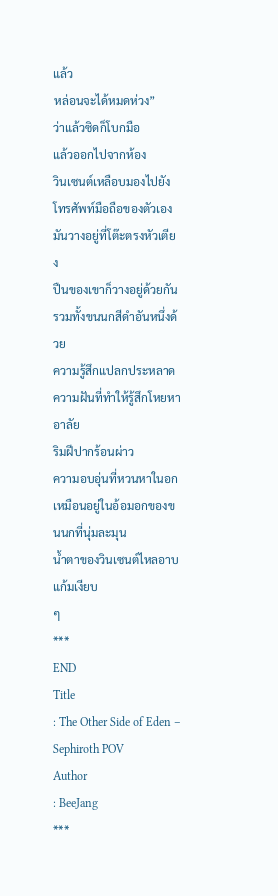แล้ว
หล่อนจะได้หมดห่วง”
ว่าแล้วซิดก็โบกมือ
แล้วออกไปจากห้อง
วินเซนต์เหลือบมองไปยังโทรศัพท์มือถือของตัวเอง
มันวางอยู่ที่โต๊ะตรงหัวเตียง
ปืนของเขาก็วางอยู่ด้วยกัน
รวมทั้งขนนกสีดำอันหนึ่งด้วย
ความรู้สึกแปลกประหลาด
ความฝันที่ทำให้รู้สึกโหยหาอาลัย
ริมฝีปากร้อนผ่าว
ความอบอุ่นที่หวนหาในอกเหมือนอยู่ในอ้อมอกของขนนกที่นุ่มละมุน
น้ำตาของวินเซนต์ไหลอาบแก้มเงียบ
ๆ
***
END
Title
: The Other Side of Eden – Sephiroth POV
Author
: BeeJang
***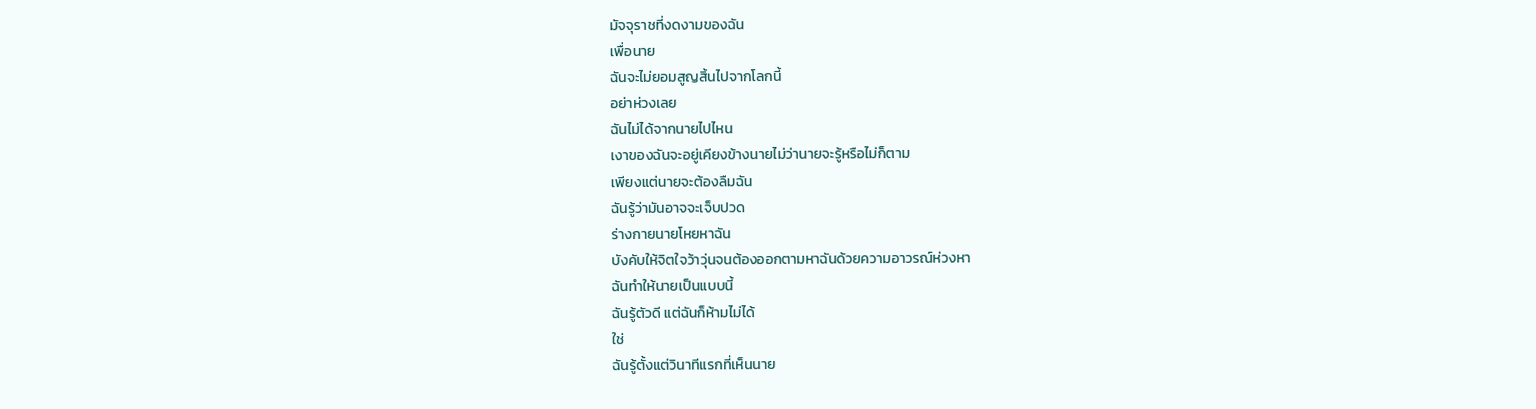มัจจุราชที่งดงามของฉัน
เพื่อนาย
ฉันจะไม่ยอมสูญสิ้นไปจากโลกนี้
อย่าห่วงเลย
ฉันไม่ได้จากนายไปไหน
เงาของฉันจะอยู่เคียงข้างนายไม่ว่านายจะรู้หรือไม่ก็ตาม
เพียงแต่นายจะต้องลืมฉัน
ฉันรู้ว่ามันอาจจะเจ็บปวด
ร่างกายนายโหยหาฉัน
บังคับให้จิตใจว้าวุ่นจนต้องออกตามหาฉันด้วยความอาวรณ์ห่วงหา
ฉันทำให้นายเป็นแบบนี้
ฉันรู้ตัวดี แต่ฉันก็ห้ามไม่ได้
ใช่
ฉันรู้ตั้งแต่วินาทีแรกที่เห็นนาย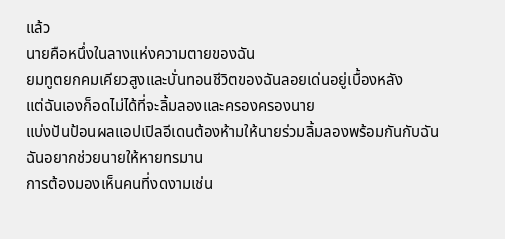แล้ว
นายคือหนึ่งในลางแห่งความตายของฉัน
ยมทูตยกคมเคียวสูงและบั่นทอนชีวิตของฉันลอยเด่นอยู่เบื้องหลัง
แต่ฉันเองก็อดไม่ได้ที่จะลิ้มลองและครองครองนาย
แบ่งปันป้อนผลแอปเปิลอีเดนต้องห้ามให้นายร่วมลิ้มลองพร้อมกันกับฉัน
ฉันอยากช่วยนายให้หายทรมาน
การต้องมองเห็นคนที่งดงามเช่น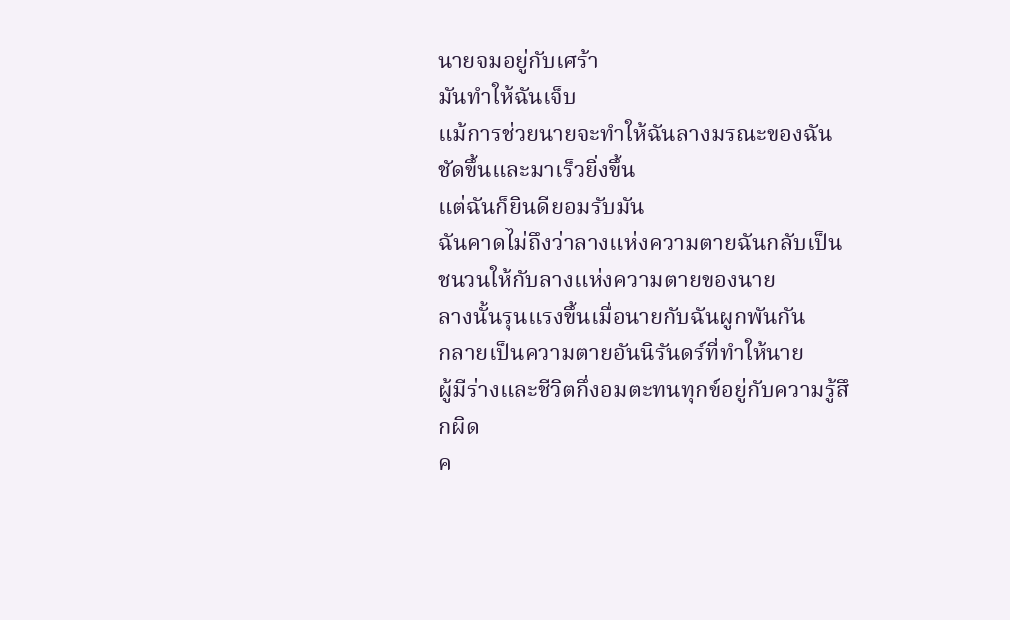นายจมอยู่กับเศร้า
มันทำให้ฉันเจ็บ
แม้การช่วยนายจะทำให้ฉันลางมรณะของฉันชัดขึ้นและมาเร็วยิ่งขึ้น
แต่ฉันก็ยินดียอมรับมัน
ฉันคาดไม่ถึงว่าลางแห่งความตายฉันกลับเป็นชนวนให้กับลางแห่งความตายของนาย
ลางนั้นรุนแรงขึ้นเมื่อนายกับฉันผูกพันกัน
กลายเป็นความตายอันนิรันดร์ที่ทำให้นาย
ผู้มีร่างและชีวิตกึ่งอมตะทนทุกข์อยู่กับความรู้สึกผิด
ค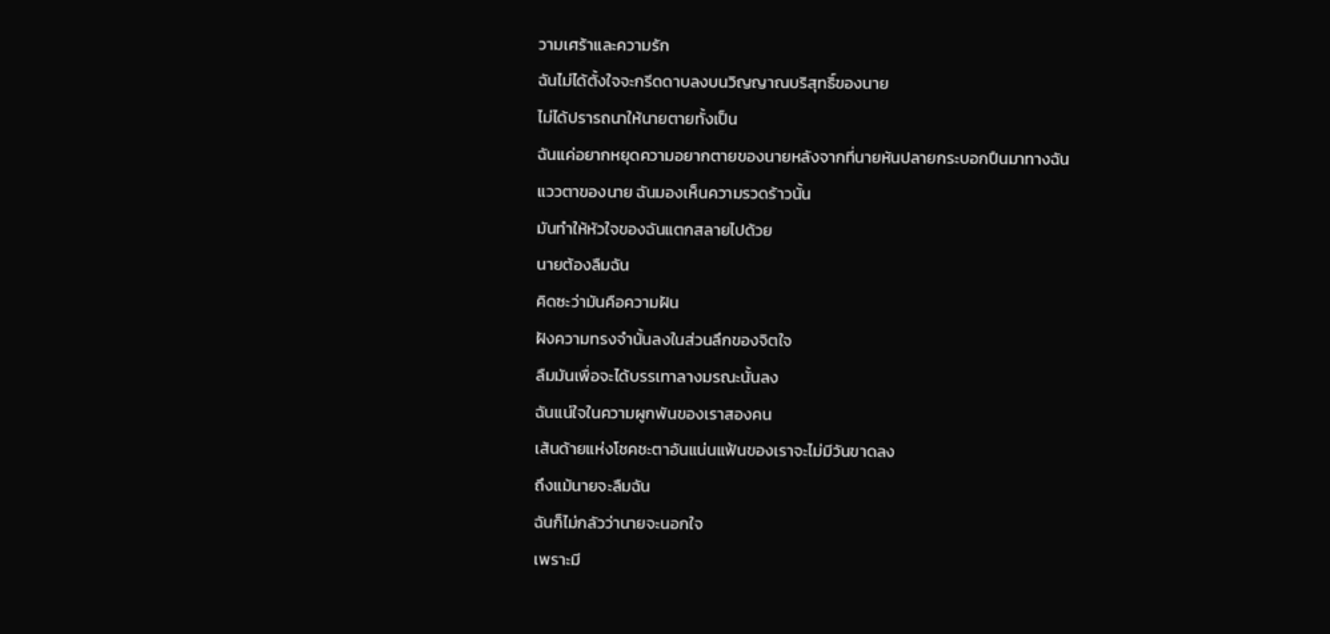วามเศร้าและความรัก
ฉันไม่ได้ตั้งใจจะกรีดดาบลงบนวิญญาณบริสุทธิ์ของนาย
ไม่ได้ปรารถนาให้นายตายทั้งเป็น
ฉันแค่อยากหยุดความอยากตายของนายหลังจากที่นายหันปลายกระบอกปืนมาทางฉัน
แววตาของนาย ฉันมองเห็นความรวดร้าวนั้น
มันทำให้หัวใจของฉันแตกสลายไปด้วย
นายต้องลืมฉัน
คิดซะว่ามันคือความฝัน
ฝังความทรงจำนั้นลงในส่วนลึกของจิตใจ
ลืมมันเพื่อจะได้บรรเทาลางมรณะนั้นลง
ฉันแน่ใจในความผูกพันของเราสองคน
เส้นด้ายแห่งโชคชะตาอันแน่นแฟ้นของเราจะไม่มีวันขาดลง
ถึงแม้นายจะลืมฉัน
ฉันก็ไม่กลัวว่านายจะนอกใจ
เพราะมี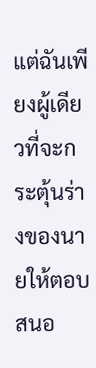แต่ฉันเพียงผู้เดียวที่จะกระตุ้นร่างของนายให้ตอบสนอ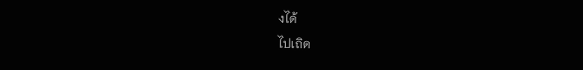งได้
ไปเถิด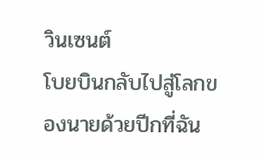วินเซนต์
โบยบินกลับไปสู่โลกของนายด้วยปีกที่ฉัน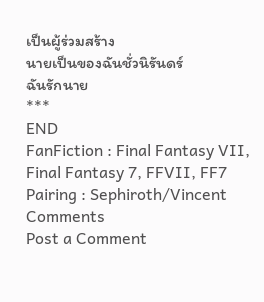เป็นผู้ร่วมสร้าง
นายเป็นของฉันชั่วนิรันดร์
ฉันรักนาย
***
END
FanFiction : Final Fantasy VII, Final Fantasy 7, FFVII, FF7
Pairing : Sephiroth/Vincent
Comments
Post a Comment